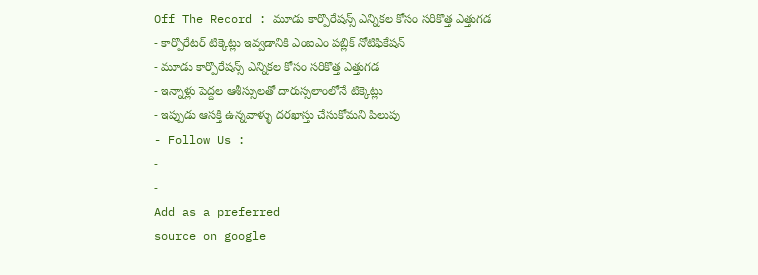Off The Record : మూడు కార్పొరేషన్స్ ఎన్నికల కోసం సరికొత్త ఎత్తుగడ
- కార్పొరేటర్ టిక్కెట్లు ఇవ్వడానికి ఎంఐఎం పబ్లిక్ నోటిఫికేషన్
- మూడు కార్పొరేషన్స్ ఎన్నికల కోసం సరికొత్త ఎత్తుగడ
- ఇన్నాళ్లు పెద్దల ఆశీస్సులతో దారుస్సలాంలోనే టిక్కెట్లు
- ఇప్పుడు ఆసక్తి ఉన్నవాళ్ళు దరఖాస్తు చేసుకోమని పిలుపు
- Follow Us :
-
-
Add as a preferred
source on google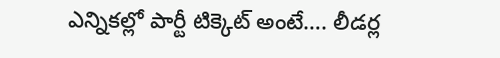ఎన్నికల్లో పార్టీ టిక్కెట్ అంటే…. లీడర్ల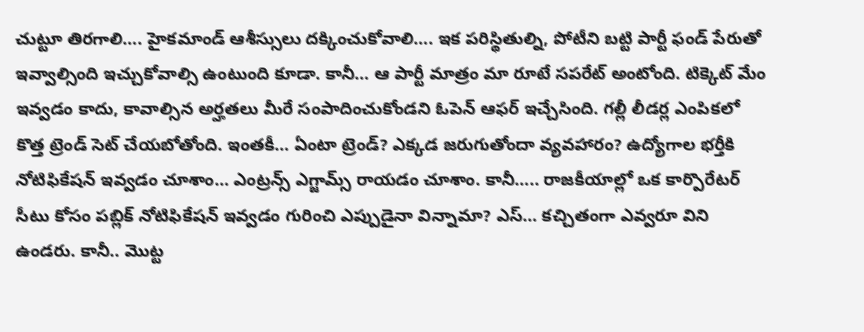చుట్టూ తిరగాలి…. హైకమాండ్ ఆశీస్సులు దక్కించుకోవాలి…. ఇక పరిస్థితుల్ని, పోటీని బట్టి పార్టీ ఫండ్ పేరుతో ఇవ్వాల్సింది ఇచ్చుకోవాల్సి ఉంటుంది కూడా. కానీ… ఆ పార్టీ మాత్రం మా రూటే సపరేట్ అంటోంది. టిక్కెట్ మేం ఇవ్వడం కాదు, కావాల్సిన అర్హతలు మీరే సంపాదించుకోండని ఓపెన్ ఆఫర్ ఇచ్చేసింది. గల్లీ లీడర్ల ఎంపికలో కొత్త ట్రెండ్ సెట్ చేయబోతోంది. ఇంతకీ… ఏంటా ట్రెండ్? ఎక్కడ జరుగుతోందా వ్యవహారం? ఉద్యోగాల భర్తీకి నోటిఫికేషన్ ఇవ్వడం చూశాం… ఎంట్రన్స్ ఎగ్జామ్స్ రాయడం చూశాం. కానీ….. రాజకీయాల్లో ఒక కార్పొరేటర్ సీటు కోసం పబ్లిక్ నోటిఫికేషన్ ఇవ్వడం గురించి ఎప్పుడైనా విన్నామా? ఎస్… కచ్చితంగా ఎవ్వరూ విని ఉండరు. కానీ.. మొట్ట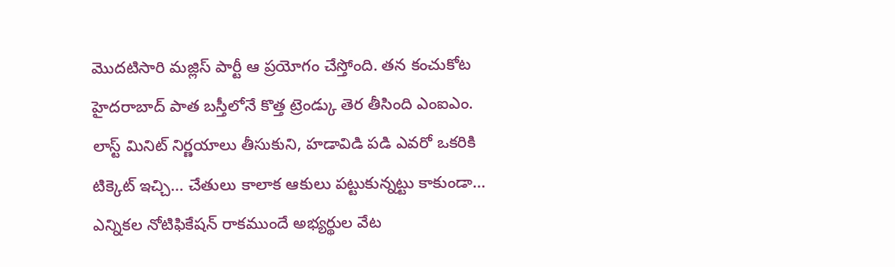మొదటిసారి మజ్లిస్ పార్టీ ఆ ప్రయోగం చేస్తోంది. తన కంచుకోట హైదరాబాద్ పాత బస్తీలోనే కొత్త ట్రెండ్కు తెర తీసింది ఎంఐఎం. లాస్ట్ మినిట్ నిర్ణయాలు తీసుకుని, హడావిడి పడి ఎవరో ఒకరికి టిక్కెట్ ఇచ్చి… చేతులు కాలాక ఆకులు పట్టుకున్నట్టు కాకుండా… ఎన్నికల నోటిఫికేషన్ రాకముందే అభ్యర్థుల వేట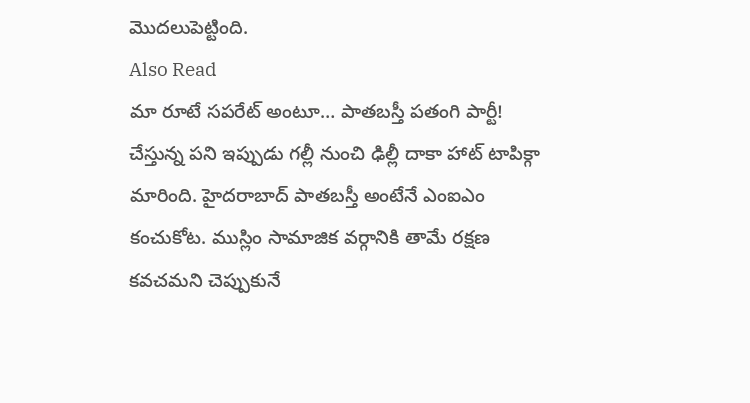మొదలుపెట్టింది.
Also Read
మా రూటే సపరేట్ అంటూ… పాతబస్తీ పతంగి పార్టీ! చేస్తున్న పని ఇప్పుడు గల్లీ నుంచి ఢిల్లీ దాకా హాట్ టాపిక్గా మారింది. హైదరాబాద్ పాతబస్తీ అంటేనే ఎంఐఎం కంచుకోట. ముస్లిం సామాజిక వర్గానికి తామే రక్షణ కవచమని చెప్పుకునే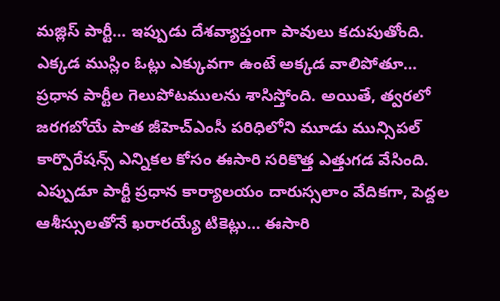మజ్లిస్ పార్టీ… ఇప్పుడు దేశవ్యాప్తంగా పావులు కదుపుతోంది. ఎక్కడ ముస్లిం ఓట్లు ఎక్కువగా ఉంటే అక్కడ వాలిపోతూ… ప్రధాన పార్టీల గెలుపోటములను శాసిస్తోంది. అయితే, త్వరలో జరగబోయే పాత జీహెచ్ఎంసీ పరిధిలోని మూడు మున్సిపల్ కార్పొరేషన్స్ ఎన్నికల కోసం ఈసారి సరికొత్త ఎత్తుగడ వేసింది. ఎప్పుడూ పార్టీ ప్రధాన కార్యాలయం దారుస్సలాం వేదికగా, పెద్దల ఆశీస్సులతోనే ఖరారయ్యే టికెట్లు… ఈసారి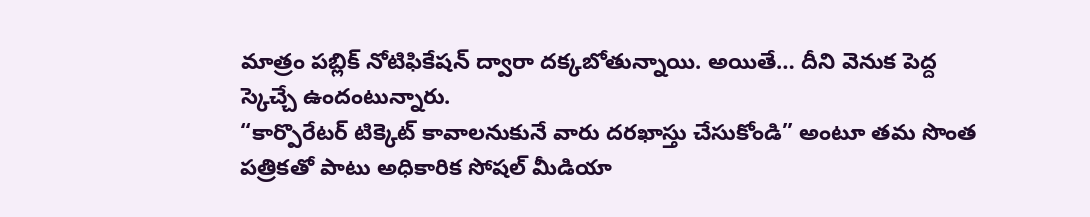మాత్రం పబ్లిక్ నోటిఫికేషన్ ద్వారా దక్కబోతున్నాయి. అయితే… దీని వెనుక పెద్ద స్కెచ్చే ఉందంటున్నారు.
“కార్పొరేటర్ టిక్కెట్ కావాలనుకునే వారు దరఖాస్తు చేసుకోండి” అంటూ తమ సొంత పత్రికతో పాటు అధికారిక సోషల్ మీడియా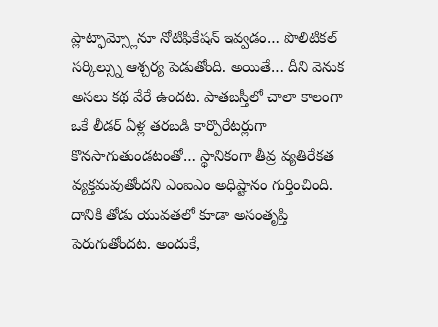ప్లాట్ఫామ్స్లోనూ నోటిఫికేషన్ ఇవ్వడం… పొలిటికల్ సర్కిల్స్ను ఆశ్చర్య పెడుతోంది. అయితే… దీని వెనుక అసలు కథ వేరే ఉందట. పాతబస్తీలో చాలా కాలంగా ఒకే లీడర్ ఏళ్ల తరబడి కార్పొరేటర్లుగా కొనసాగుతుండటంతో… స్థానికంగా తీవ్ర వ్యతిరేకత వ్యక్తమవుతోందని ఎంఐఎం అధిష్టానం గుర్తించింది. దానికి తోడు యువతలో కూడా అసంతృప్తి పెరుగుతోందట. అందుకే,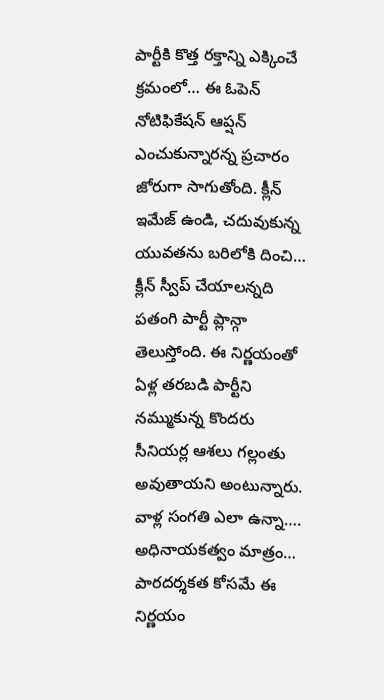పార్టీకి కొత్త రక్తాన్ని ఎక్కించే క్రమంలో… ఈ ఓపెన్ నోటిఫికేషన్ ఆప్షన్ ఎంచుకున్నారన్న ప్రచారం జోరుగా సాగుతోంది. క్లీన్ ఇమేజ్ ఉండి, చదువుకున్న యువతను బరిలోకి దించి… క్లీన్ స్వీప్ చేయాలన్నది పతంగి పార్టీ ప్లాన్గా తెలుస్తోంది. ఈ నిర్ణయంతో ఏళ్ల తరబడి పార్టీని నమ్ముకున్న కొందరు సీనియర్ల ఆశలు గల్లంతు అవుతాయని అంటున్నారు. వాళ్ల సంగతి ఎలా ఉన్నా…. అధినాయకత్వం మాత్రం… పారదర్శకత కోసమే ఈ నిర్ణయం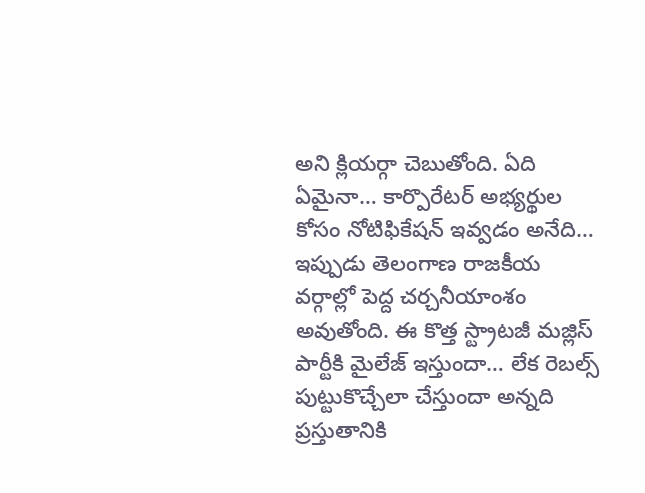అని క్లియర్గా చెబుతోంది. ఏది ఏమైనా… కార్పొరేటర్ అభ్యర్థుల కోసం నోటిఫికేషన్ ఇవ్వడం అనేది… ఇప్పుడు తెలంగాణ రాజకీయ వర్గాల్లో పెద్ద చర్చనీయాంశం అవుతోంది. ఈ కొత్త స్ట్రాటజీ మజ్లిస్ పార్టీకి మైలేజ్ ఇస్తుందా… లేక రెబల్స్ పుట్టుకొచ్చేలా చేస్తుందా అన్నది ప్రస్తుతానికి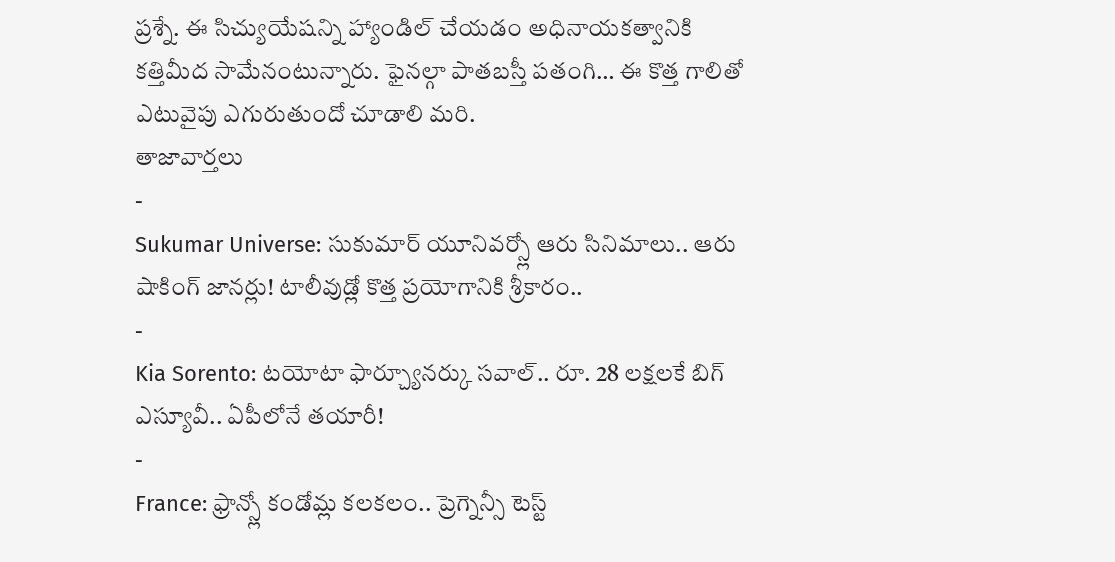ప్రశ్నే. ఈ సిచ్యుయేషన్ని హ్యాండిల్ చేయడం అధినాయకత్వానికి కత్తిమీద సామేనంటున్నారు. ఫైనల్గా పాతబస్తీ పతంగి… ఈ కొత్త గాలితో ఎటువైపు ఎగురుతుందో చూడాలి మరి.
తాజావార్తలు
-
Sukumar Universe: సుకుమార్ యూనివర్స్లో ఆరు సినిమాలు.. ఆరు షాకింగ్ జానర్లు! టాలీవుడ్లో కొత్త ప్రయోగానికి శ్రీకారం..
-
Kia Sorento: టయోటా ఫార్చ్యూనర్కు సవాల్.. రూ. 28 లక్షలకే బిగ్ ఎస్యూవీ.. ఏపీలోనే తయారీ!
-
France: ఫ్రాన్స్లో కండోమ్ల కలకలం.. ప్రెగ్నెన్సీ టెస్ట్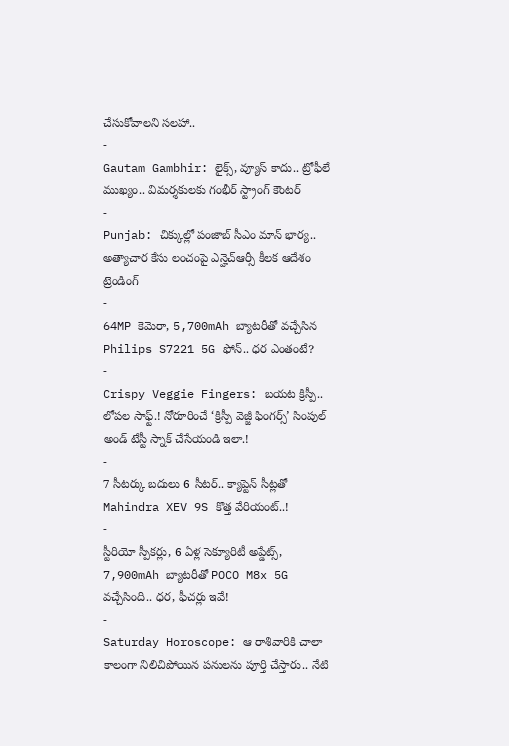చేసుకోవాలని సలహా..
-
Gautam Gambhir: లైక్స్, వ్యూస్ కాదు.. ట్రోఫీలే ముఖ్యం.. విమర్శకులకు గంభీర్ స్ట్రాంగ్ కౌంటర్
-
Punjab: చిక్కుల్లో పంజాబ్ సీఎం మాన్ భార్య.. అత్యాచార కేసు లంచంపై ఎన్హెచ్ఆర్సీ కీలక ఆదేశం
ట్రెండింగ్
-
64MP కెమెరా, 5,700mAh బ్యాటరీతో వచ్చేసిన Philips S7221 5G ఫోన్.. ధర ఎంతంటే?
-
Crispy Veggie Fingers: బయట క్రిస్పీ.. లోపల సాఫ్ట్.! నోరూరించే ‘క్రిస్పీ వెజ్జీ ఫింగర్స్’ సింపుల్ అండ్ టేస్టీ స్నాక్ చేసేయండి ఇలా.!
-
7 సీటర్కు బదులు 6 సీటర్.. క్యాప్టెన్ సీట్లతో Mahindra XEV 9S కొత్త వేరియంట్..!
-
స్టీరియో స్పీకర్లు, 6 ఏళ్ల సెక్యూరిటీ అప్డేట్స్, 7,900mAh బ్యాటరీతో POCO M8x 5G వచ్చేసింది.. ధర, ఫీచర్లు ఇవే!
-
Saturday Horoscope: ఆ రాశివారికి చాలా కాలంగా నిలిచిపోయిన పనులను పూర్తి చేస్తారు.. నేటి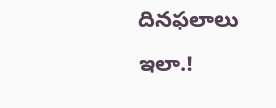దినఫలాలు ఇలా.!